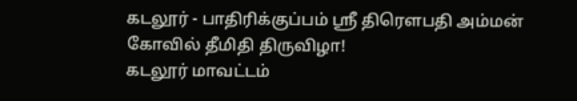கடலூர் - பாதிரிக்குப்பம் ஸ்ரீ திரௌபதி அம்மன் கோவில் தீமிதி திருவிழா!
கடலூர் மாவட்டம்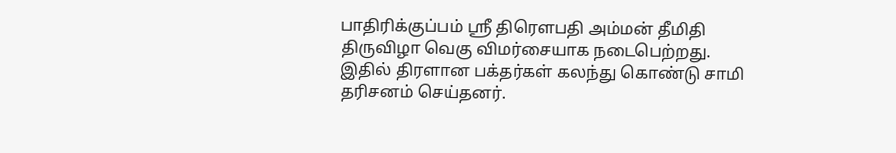பாதிரிக்குப்பம் ஸ்ரீ திரௌபதி அம்மன் தீமிதி திருவிழா வெகு விமர்சையாக நடைபெற்றது. இதில் திரளான பக்தர்கள் கலந்து கொண்டு சாமி தரிசனம் செய்தனர்.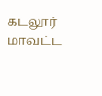கடலூர் மாவட்ட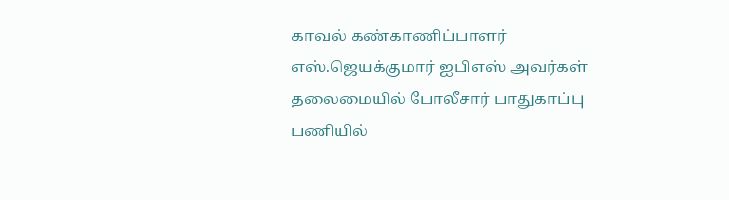காவல் கண்காணிப்பாளர் எஸ்.ஜெயக்குமார் ஐபிஎஸ் அவர்கள் தலைமையில் போலீசார் பாதுகாப்பு பணியில்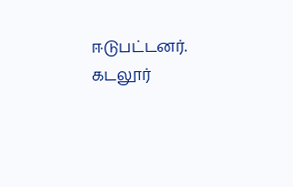ஈடுபட்டனர்.
கடலூர்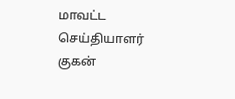மாவட்ட செய்தியாளர் குகன்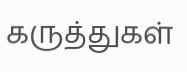கருத்துகள்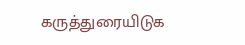கருத்துரையிடுக